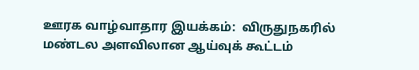ஊரக வாழ்வாதார இயக்கம்:  விருதுநகரில் மண்டல அளவிலான ஆய்வுக் கூட்டம்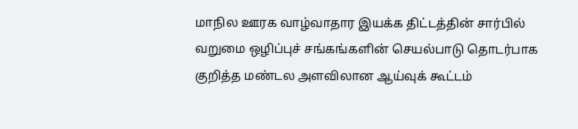மாநில ஊரக வாழ்வாதார இயக்க திட்டத்தின் சார்பில் வறுமை ஒழிப்புச் சங்கங்களின் செயல்பாடு தொடர்பாக குறித்த மண்டல அளவிலான ஆய்வுக் கூட்டம்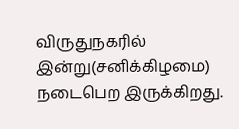விருதுநகரில் இன்று(சனிக்கிழமை) நடைபெற இருக்கிறது.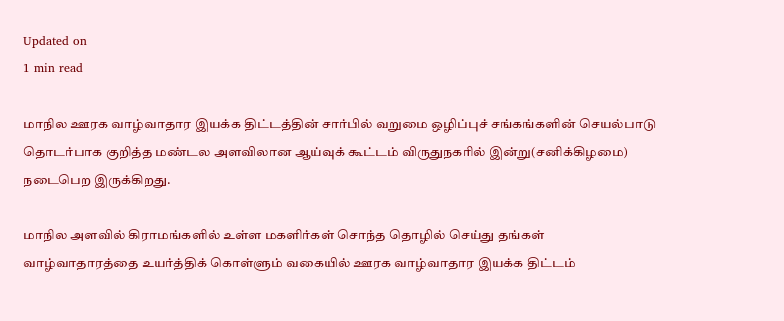Updated on
1 min read

மாநில ஊரக வாழ்வாதார இயக்க திட்டத்தின் சார்பில் வறுமை ஒழிப்புச் சங்கங்களின் செயல்பாடு தொடர்பாக குறித்த மண்டல அளவிலான ஆய்வுக் கூட்டம் விருதுநகரில் இன்று(சனிக்கிழமை) நடைபெற இருக்கிறது.

மாநில அளவில் கிராமங்களில் உள்ள மகளிர்கள் சொந்த தொழில் செய்து தங்கள் வாழ்வாதாரத்தை உயர்த்திக் கொள்ளும் வகையில் ஊரக வாழ்வாதார இயக்க திட்டம்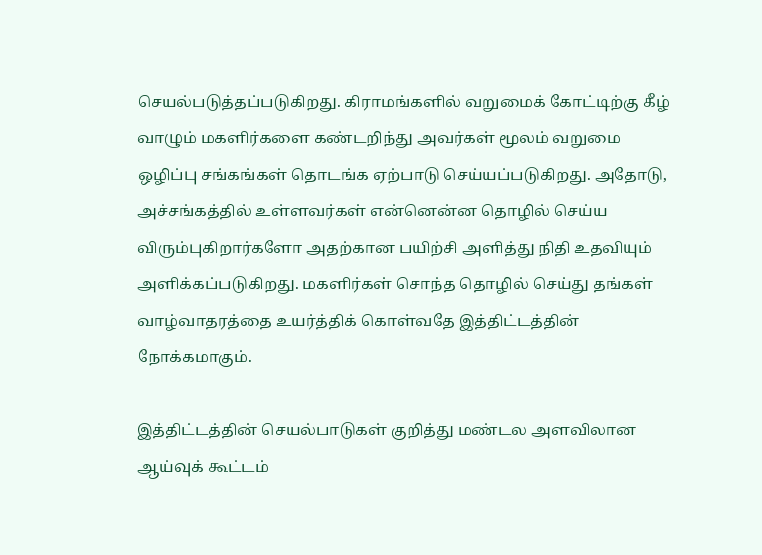செயல்படுத்தப்படுகிறது. கிராமங்களில் வறுமைக் கோட்டிற்கு கீழ் வாழும் மகளிர்களை கண்டறிந்து அவர்கள் மூலம் வறுமை ஒழிப்பு சங்கங்கள் தொடங்க ஏற்பாடு செய்யப்படுகிறது. அதோடு, அச்சங்கத்தில் உள்ளவர்கள் என்னென்ன தொழில் செய்ய விரும்புகிறார்களோ அதற்கான பயிற்சி அளித்து நிதி உதவியும் அளிக்கப்படுகிறது. மகளிர்கள் சொந்த தொழில் செய்து தங்கள் வாழ்வாதரத்தை உயர்த்திக் கொள்வதே இத்திட்டத்தின் நோக்கமாகும்.

இத்திட்டத்தின் செயல்பாடுகள் குறித்து மண்டல அளவிலான ஆய்வுக் கூட்டம்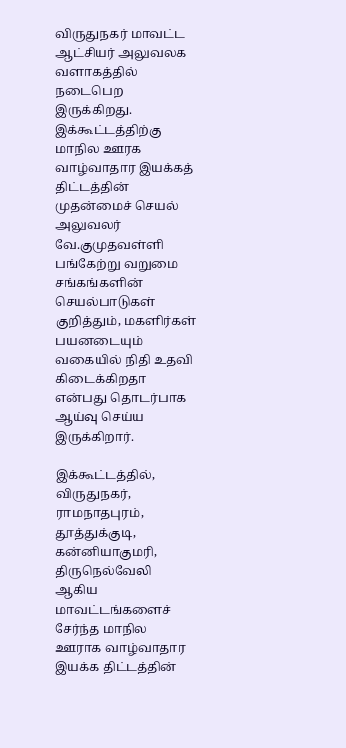விருதுநகர் மாவட்ட ஆட்சியர் அலுவலக வளாகத்தில் நடைபெற இருக்கிறது. இக்கூட்டத்திற்கு மாநில ஊரக வாழ்வாதார இயக்கத் திட்டத்தின் முதன்மைச் செயல் அலுவலர் வே.குமுதவள்ளி பங்கேற்று வறுமை சங்கங்களின் செயல்பாடுகள் குறித்தும், மகளிர்கள் பயனடையும் வகையில் நிதி உதவி கிடைக்கிறதா என்பது தொடர்பாக ஆய்வு செய்ய இருக்கிறார்.

இக்கூட்டத்தில், விருதுநகர், ராமநாதபுரம், தூத்துக்குடி, கன்னியாகுமரி, திருநெல்வேலி ஆகிய மாவட்டங்களைச் சேர்ந்த மாநில ஊராக வாழ்வாதார இயக்க திட்டத்தின்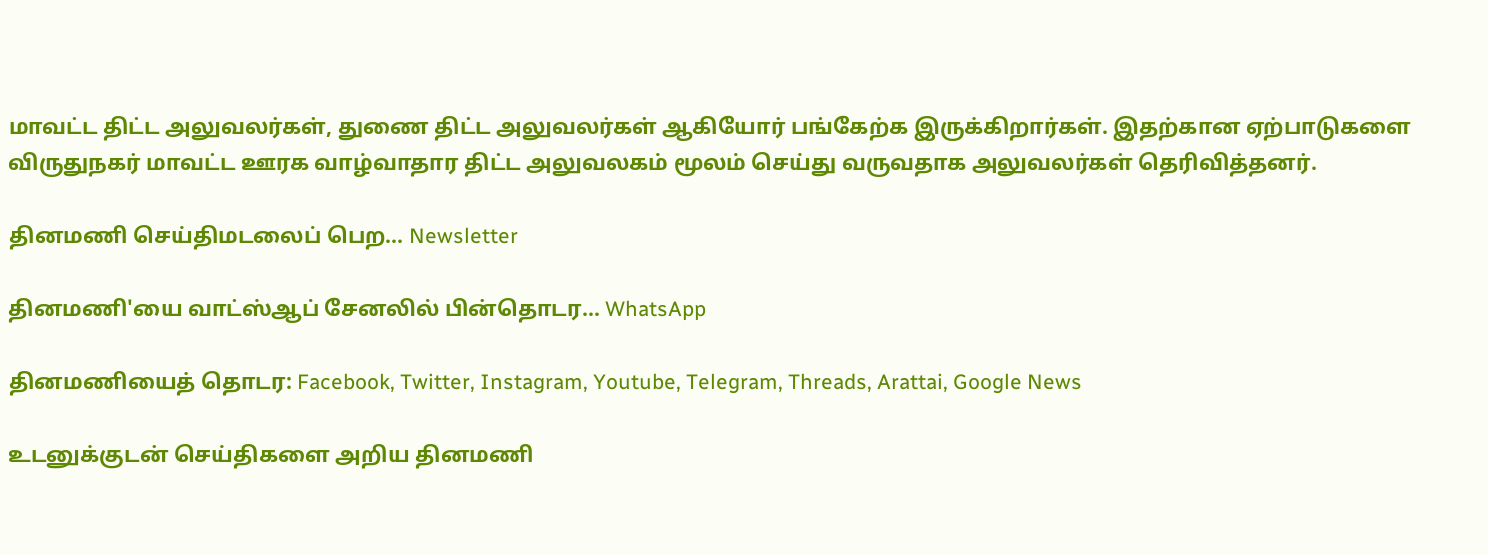மாவட்ட திட்ட அலுவலர்கள், துணை திட்ட அலுவலர்கள் ஆகியோர் பங்கேற்க இருக்கிறார்கள். இதற்கான ஏற்பாடுகளை விருதுநகர் மாவட்ட ஊரக வாழ்வாதார திட்ட அலுவலகம் மூலம் செய்து வருவதாக அலுவலர்கள் தெரிவித்தனர்.

தினமணி செய்திமடலைப் பெற... Newsletter

தினமணி'யை வாட்ஸ்ஆப் சேனலில் பின்தொடர... WhatsApp

தினமணியைத் தொடர: Facebook, Twitter, Instagram, Youtube, Telegram, Threads, Arattai, Google News

உடனுக்குடன் செய்திகளை அறிய தினமணி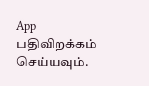App பதிவிறக்கம் செய்யவும்.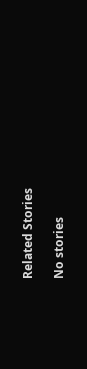Related Stories

No stories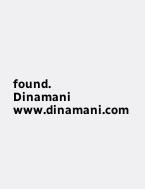found.
Dinamani
www.dinamani.com